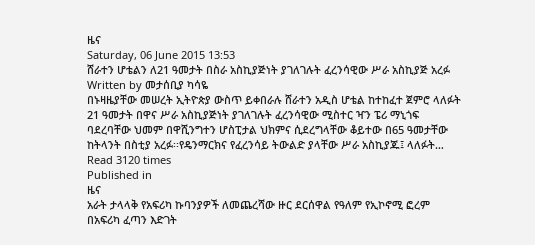ዜና
Saturday, 06 June 2015 13:53
ሸራተን ሆቴልን ለ21 ዓመታት በስራ አስኪያጅነት ያገለገሉት ፈረንሳዊው ሥራ አስኪያጅ አረፉ
Written by መታሰቢያ ካሳዬ
በኑዛዜያቸው መሠረት ኢትዮጵያ ውስጥ ይቀበራሉ ሸራተን አዲስ ሆቴል ከተከፈተ ጀምሮ ላለፉት 21 ዓመታት በዋና ሥራ አስኪያጅነት ያገለገሉት ፈረንሳዊው ሚስተር ዣን ፔሪ ማኒጎፍ ባደረባቸው ህመም በዋሺንግተን ሆስፒታል ህክምና ሲደረግላቸው ቆይተው በ65 ዓመታቸው ከትላንት በስቲያ አረፉ፡፡የዴንማርክና የፈረንሳይ ትውልድ ያላቸው ሥራ አስኪያጁ፤ ላለፉት…
Read 3120 times
Published in
ዜና
አራት ታላላቅ የአፍሪካ ኩባንያዎች ለመጨረሻው ዙር ደርሰዋል የዓለም የኢኮኖሚ ፎረም በአፍሪካ ፈጣን እድገት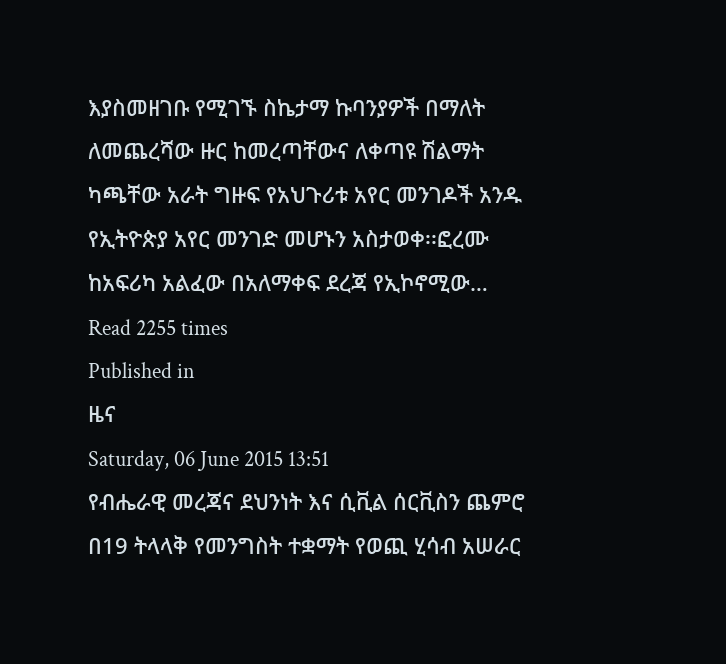እያስመዘገቡ የሚገኙ ስኬታማ ኩባንያዎች በማለት ለመጨረሻው ዙር ከመረጣቸውና ለቀጣዩ ሽልማት ካጫቸው አራት ግዙፍ የአህጉሪቱ አየር መንገዶች አንዱ የኢትዮጵያ አየር መንገድ መሆኑን አስታወቀ፡፡ፎረሙ ከአፍሪካ አልፈው በአለማቀፍ ደረጃ የኢኮኖሚው…
Read 2255 times
Published in
ዜና
Saturday, 06 June 2015 13:51
የብሔራዊ መረጃና ደህንነት እና ሲቪል ሰርቪስን ጨምሮ በ19 ትላላቅ የመንግስት ተቋማት የወጪ ሂሳብ አሠራር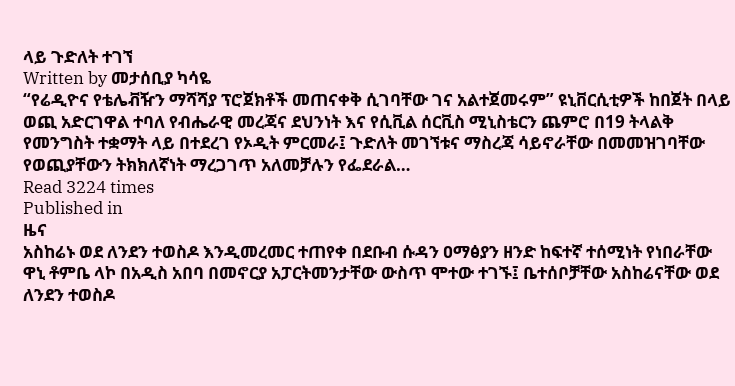ላይ ጉድለት ተገኘ
Written by መታሰቢያ ካሳዬ
“የሬዲዮና የቴሌቭዥን ማሻሻያ ፕሮጀክቶች መጠናቀቅ ሲገባቸው ገና አልተጀመሩም” ዩኒቨርሲቲዎች ከበጀት በላይ ወጪ አድርገዋል ተባለ የብሔራዊ መረጃና ደህንነት እና የሲቪል ሰርቪስ ሚኒስቴርን ጨምሮ በ19 ትላልቅ የመንግስት ተቋማት ላይ በተደረገ የኦዲት ምርመራ፤ ጉድለት መገኘቱና ማስረጃ ሳይኖራቸው በመመዝገባቸው የወጪያቸውን ትክክለኛነት ማረጋገጥ አለመቻሉን የፌደራል…
Read 3224 times
Published in
ዜና
አስከሬኑ ወደ ለንደን ተወስዶ እንዲመረመር ተጠየቀ በደቡብ ሱዳን ዐማፅያን ዘንድ ከፍተኛ ተሰሚነት የነበራቸው ዋኒ ቶምቤ ላኮ በአዲስ አበባ በመኖርያ አፓርትመንታቸው ውስጥ ሞተው ተገኙ፤ ቤተሰቦቻቸው አስከሬናቸው ወደ ለንደን ተወስዶ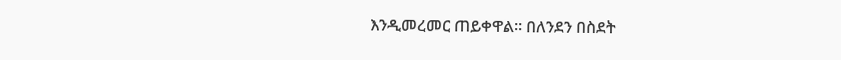እንዲመረመር ጠይቀዋል፡፡ በለንደን በስደት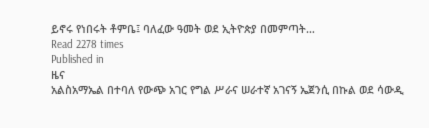ይኖሩ የነበሩት ቶምቤ፤ ባለፈው ዓመት ወደ ኢትዮጵያ በመምጣት…
Read 2278 times
Published in
ዜና
አልስአማኤል በተባለ የውጭ አገር የግል ሥራና ሠራተኛ አገናኝ ኤጀንሲ በኩል ወደ ሳውዲ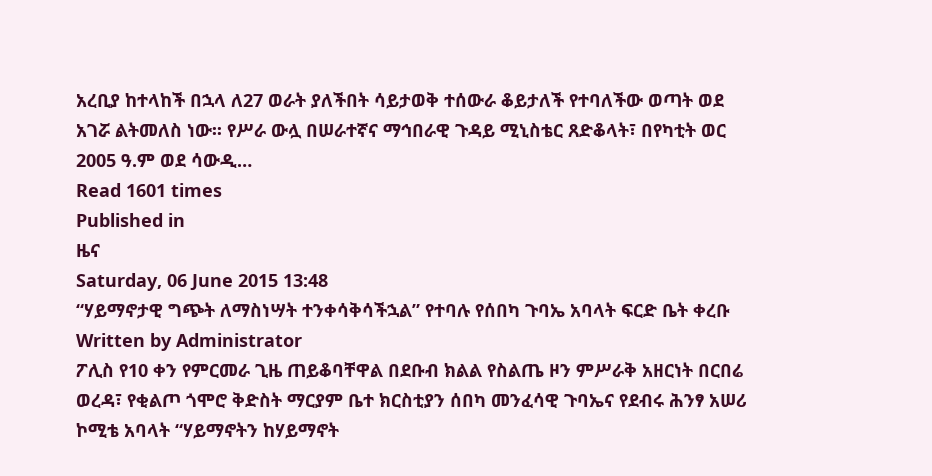አረቢያ ከተላከች በኋላ ለ27 ወራት ያለችበት ሳይታወቅ ተሰውራ ቆይታለች የተባለችው ወጣት ወደ አገሯ ልትመለስ ነው፡፡ የሥራ ውሏ በሠራተኛና ማኅበራዊ ጉዳይ ሚኒስቴር ጸድቆላት፣ በየካቲት ወር 2005 ዓ.ም ወደ ሳውዲ…
Read 1601 times
Published in
ዜና
Saturday, 06 June 2015 13:48
“ሃይማኖታዊ ግጭት ለማስነሣት ተንቀሳቅሳችኋል” የተባሉ የሰበካ ጉባኤ አባላት ፍርድ ቤት ቀረቡ
Written by Administrator
ፖሊስ የ10 ቀን የምርመራ ጊዜ ጠይቆባቸዋል በደቡብ ክልል የስልጤ ዞን ምሥራቅ አዘርነት በርበሬ ወረዳ፣ የቂልጦ ጎሞሮ ቅድስት ማርያም ቤተ ክርስቲያን ሰበካ መንፈሳዊ ጉባኤና የደብሩ ሕንፃ አሠሪ ኮሚቴ አባላት “ሃይማኖትን ከሃይማኖት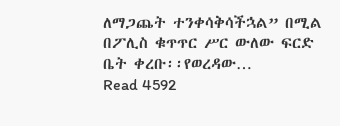ለማጋጨት ተንቀሳቅሳችኋል” በሚል በፖሊስ ቁጥጥር ሥር ውለው ፍርድ ቤት ቀረቡ፡፡የወረዳው…
Read 4592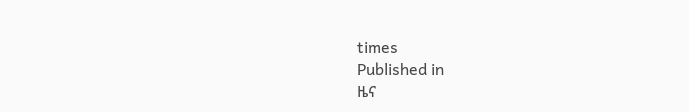times
Published in
ዜና